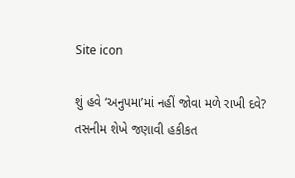Site icon

શું હવે ‘અનુપમા’માં નહીં જોવા મળે રાખી દવે? તસનીમ શેખે જણાવી હકીકત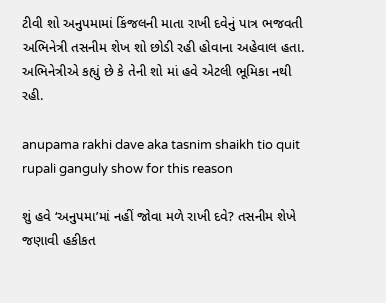ટીવી શો અનુપમામાં કિંજલની માતા રાખી દવેનું પાત્ર ભજવતી અભિનેત્રી તસનીમ શેખ શો છોડી રહી હોવાના અહેવાલ હતા. અભિનેત્રીએ કહ્યું છે કે તેની શો માં હવે એટલી ભૂમિકા નથી રહી.

anupama rakhi dave aka tasnim shaikh tio quit rupali ganguly show for this reason

શું હવે ‘અનુપમા’માં નહીં જોવા મળે રાખી દવે? તસનીમ શેખે જણાવી હકીકત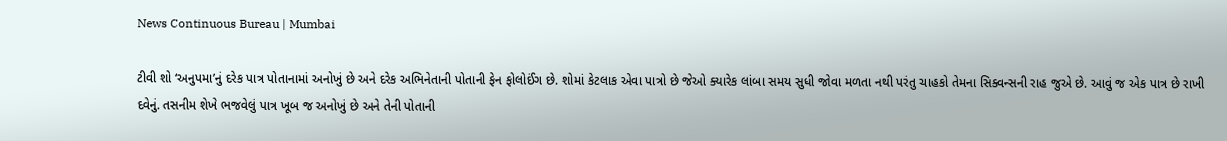News Continuous Bureau | Mumbai

ટીવી શો ‘અનુપમા’નું દરેક પાત્ર પોતાનામાં અનોખું છે અને દરેક અભિનેતાની પોતાની ફેન ફોલોઈંગ છે. શોમાં કેટલાક એવા પાત્રો છે જેઓ ક્યારેક લાંબા સમય સુધી જોવા મળતા નથી પરંતુ ચાહકો તેમના સિક્વન્સની રાહ જુએ છે. આવું જ એક પાત્ર છે રાખી દવેનું. તસનીમ શેખે ભજવેલું પાત્ર ખૂબ જ અનોખું છે અને તેની પોતાની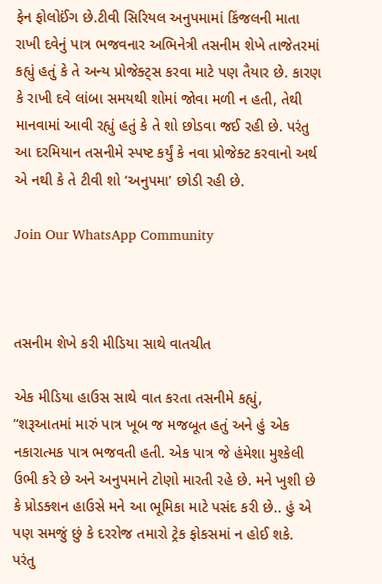ફેન ફોલોઈંગ છે.ટીવી સિરિયલ અનુપમામાં કિંજલની માતા રાખી દવેનું પાત્ર ભજવનાર અભિનેત્રી તસનીમ શેખે તાજેતરમાં કહ્યું હતું કે તે અન્ય પ્રોજેક્ટ્સ કરવા માટે પણ તૈયાર છે. કારણ કે રાખી દવે લાંબા સમયથી શોમાં જોવા મળી ન હતી, તેથી માનવામાં આવી રહ્યું હતું કે તે શો છોડવા જઈ રહી છે. પરંતુ આ દરમિયાન તસનીમે સ્પષ્ટ કર્યું કે નવા પ્રોજેક્ટ કરવાનો અર્થ એ નથી કે તે ટીવી શો ‘અનુપમા’ છોડી રહી છે.

Join Our WhatsApp Community



તસનીમ શેખે કરી મીડિયા સાથે વાતચીત

એક મીડિયા હાઉસ સાથે વાત કરતા તસનીમે કહ્યું, “શરૂઆતમાં મારું પાત્ર ખૂબ જ મજબૂત હતું અને હું એક નકારાત્મક પાત્ર ભજવતી હતી. એક પાત્ર જે હંમેશા મુશ્કેલી ઉભી કરે છે અને અનુપમાને ટોણો મારતી રહે છે. મને ખુશી છે કે પ્રોડક્શન હાઉસે મને આ ભૂમિકા માટે પસંદ કરી છે.. હું એ પણ સમજું છું કે દરરોજ તમારો ટ્રેક ફોકસમાં ન હોઈ શકે. પરંતુ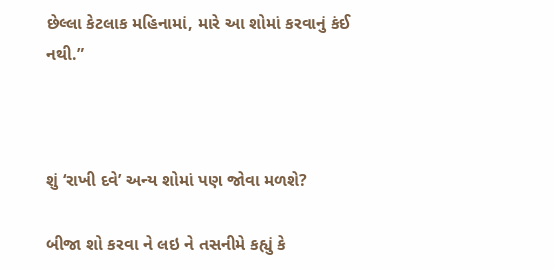છેલ્લા કેટલાક મહિનામાં, મારે આ શોમાં કરવાનું કંઈ નથી.”



શું ‘રાખી દવે’ અન્ય શોમાં પણ જોવા મળશે?

બીજા શો કરવા ને લઇ ને તસનીમે કહ્યું કે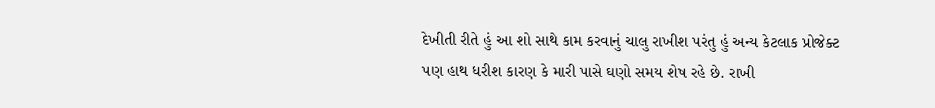દેખીતી રીતે હું આ શો સાથે કામ કરવાનું ચાલુ રાખીશ પરંતુ હું અન્ય કેટલાક પ્રોજેક્ટ પણ હાથ ધરીશ કારણ કે મારી પાસે ઘણો સમય શેષ રહે છે. રાખી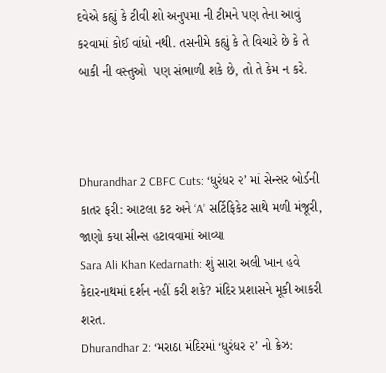દવેએ કહ્યું કે ટીવી શો અનુપમા ની ટીમને પણ તેના આવું કરવામાં કોઈ વાંધો નથી. તસનીમે કહ્યું કે તે વિચારે છે કે તે બાકી ની વસ્તુઓ  પણ સંભાળી શકે છે, તો તે કેમ ન કરે.



Dhurandhar 2 CBFC Cuts: ‘ધુરંધર ૨’ માં સેન્સર બોર્ડની કાતર ફરી: આટલા કટ અને ‘A’ સર્ટિફિકેટ સાથે મળી મંજૂરી, જાણો કયા સીન્સ હટાવવામાં આવ્યા
Sara Ali Khan Kedarnath: શું સારા અલી ખાન હવે કેદારનાથમાં દર્શન નહીં કરી શકે? મંદિર પ્રશાસને મૂકી આકરી શરત.
Dhurandhar 2: ‘મરાઠા મંદિરમાં ‘ધુરંધર ૨’ નો ક્રેઝ: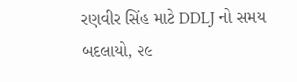રણવીર સિંહ માટે DDLJ નો સમય બદલાયો, ૨૯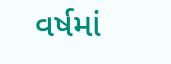વર્ષમાં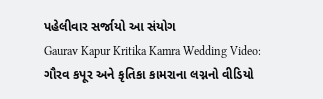પહેલીવાર સર્જાયો આ સંયોગ
Gaurav Kapur Kritika Kamra Wedding Video: ગૌરવ કપૂર અને કૃતિકા કામરાના લગ્નનો વીડિયો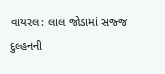વાયરલ: લાલ જોડામાં સજ્જ દુલ્હનની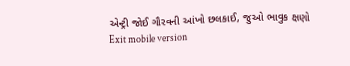એન્ટ્રી જોઈ ગૌરવની આંખો છલકાઈ, જુઓ ભાવુક ક્ષણો
Exit mobile version